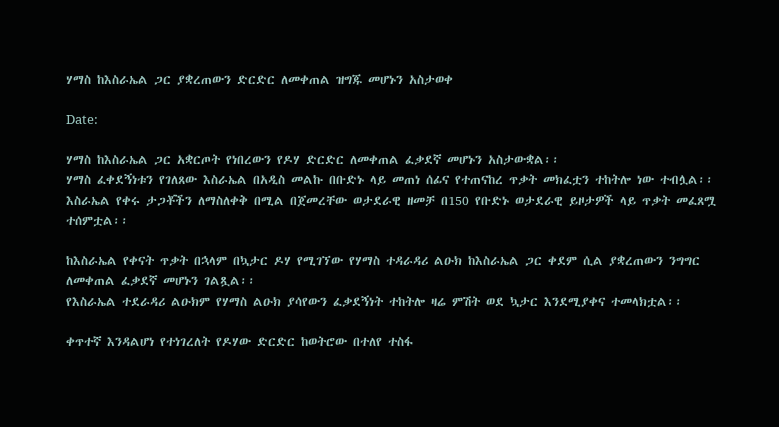ሃማስ ከእስራኤል ጋር ያቋረጠውን ድርድር ለመቀጠል ዝግጁ መሆኑን አስታወቀ

Date:

ሃማስ ከእስራኤል ጋር አቋርጦት የነበረውን የዶሃ ድርድር ለመቀጠል ፈቃደኛ መሆኑን አስታውቋል፡፡
ሃማስ ፈቀደኝነቱን የገለጸው እስራኤል በአዲስ መልኩ በቡድኑ ላይ መጠነ ሰፊና የተጠናከረ ጥቃት መክፈቷን ተከትሎ ነው ተብሏል፡፡
እስራኤል የቀሩ ታጋቾችን ለማስለቀቅ በሚል በጀመረቸው ወታደራዊ ዘመቻ በ150 የቡድኑ ወታደራዊ ይዞታዎች ላይ ጥቃት መፈጸሟ ተሰምቷል፡፡

ከእስራኤል የቀናት ጥቃት በኋላም በኳታር ዶሃ የሚገኘው የሃማስ ተዳራዳሪ ልዑክ ከእስራኤል ጋር ቀደም ሲል ያቋረጠውን ንግግር ለመቀጠል ፈቃደኛ መሆኑን ገልጿል፡፡
የእስራኤል ተደራዳሪ ልዑክም የሃማስ ልዑክ ያሳየውን ፈቃደኝነት ተከትሎ ዛሬ ምሽት ወደ ኳታር እንደሚያቀና ተመላክቷል፡፡

ቀጥተኛ እንዳልሆነ የተነገረለት የዶሃው ድርድር ከወትሮው በተለየ ተስፋ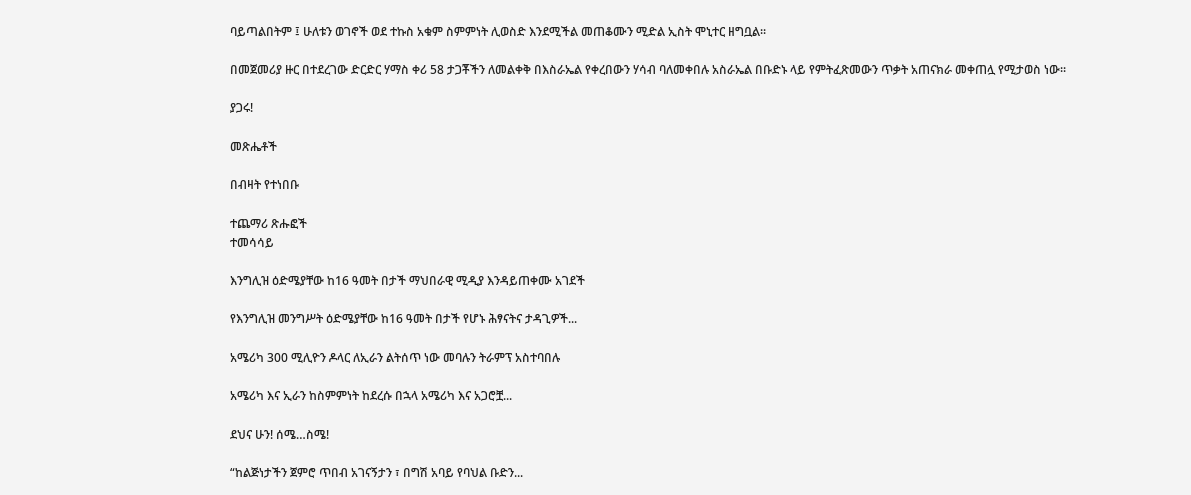ባይጣልበትም ፤ ሁለቱን ወገኖች ወደ ተኩስ አቁም ስምምነት ሊወስድ እንደሚችል መጠቆሙን ሚድል ኢስት ሞኒተር ዘግቧል፡፡

በመጀመሪያ ዙር በተደረገው ድርድር ሃማስ ቀሪ 58 ታጋቾችን ለመልቀቅ በእስራኤል የቀረበውን ሃሳብ ባለመቀበሉ አስራኤል በቡድኑ ላይ የምትፈጽመውን ጥቃት አጠናክራ መቀጠሏ የሚታወስ ነው፡፡

ያጋሩ!

መጽሔቶች

በብዛት የተነበቡ

ተጨማሪ ጽሑፎች
ተመሳሳይ

እንግሊዝ ዕድሜያቸው ከ16 ዓመት በታች ማህበራዊ ሚዲያ እንዳይጠቀሙ አገደች

የእንግሊዝ መንግሥት ዕድሜያቸው ከ16 ዓመት በታች የሆኑ ሕፃናትና ታዳጊዎች...

አሜሪካ 300 ሚሊዮን ዶላር ለኢራን ልትሰጥ ነው መባሉን ትራምፕ አስተባበሉ

አሜሪካ እና ኢራን ከስምምነት ከደረሱ በኋላ አሜሪካ እና አጋሮቿ...

ደህና ሁን! ሰሜ…ስሜ!

“ከልጅነታችን ጀምሮ ጥበብ አገናኝታን ፣ በግሽ አባይ የባህል ቡድን...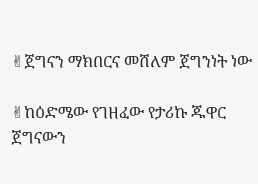✌ጀግናን ማክበርና መሸለም ጀግንነት ነው

✌ከዕድሜው የገዘፈው የታሪኩ ጁዋር ጀግናውን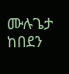ሙሉጌታ ከበደን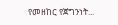የመዘከር የጀግንነት...